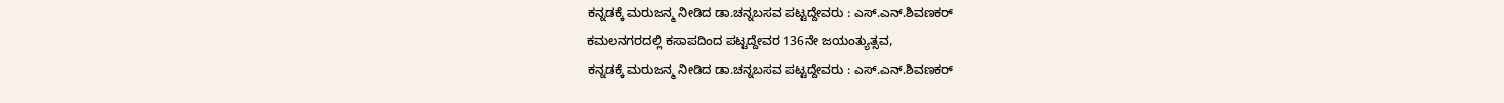ಕನ್ನಡಕ್ಕೆ ಮರುಜನ್ಮ ನೀಡಿದ ಡಾ.ಚನ್ನಬಸವ ಪಟ್ಟದ್ದೇವರು : ಎಸ್.ಎನ್.ಶಿವಣಕರ್
ಕಮಲನಗರದಲ್ಲಿ ಕಸಾಪದಿಂದ ಪಟ್ಟದ್ದೇವರ 136ನೇ ಜಯಂತ್ಯುತ್ಸವ,
ಕನ್ನಡಕ್ಕೆ ಮರುಜನ್ಮ ನೀಡಿದ ಡಾ.ಚನ್ನಬಸವ ಪಟ್ಟದ್ದೇವರು : ಎಸ್.ಎನ್.ಶಿವಣಕರ್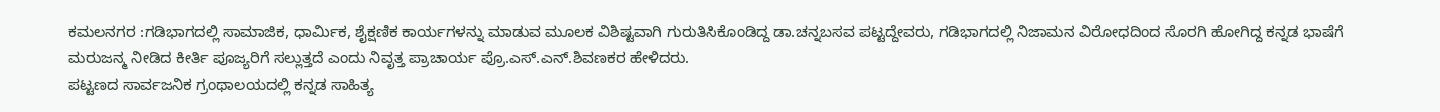ಕಮಲನಗರ :ಗಡಿಭಾಗದಲ್ಲಿ ಸಾಮಾಜಿಕ, ಧಾರ್ಮಿಕ, ಶೈಕ್ಷಣಿಕ ಕಾರ್ಯಗಳನ್ನು ಮಾಡುವ ಮೂಲಕ ವಿಶಿಷ್ಟವಾಗಿ ಗುರುತಿಸಿಕೊಂಡಿದ್ದ ಡಾ.ಚನ್ನಬಸವ ಪಟ್ಟದ್ದೇವರು, ಗಡಿಭಾಗದಲ್ಲಿ ನಿಜಾಮನ ವಿರೋಧದಿಂದ ಸೊರಗಿ ಹೋಗಿದ್ದ ಕನ್ನಡ ಭಾಷೆಗೆ ಮರುಜನ್ಮ ನೀಡಿದ ಕೀರ್ತಿ ಪೂಜ್ಯರಿಗೆ ಸಲ್ಲುತ್ತದೆ ಎಂದು ನಿವೃತ್ತ ಪ್ರಾಚಾರ್ಯ ಪ್ರೊ.ಎಸ್.ಎನ್.ಶಿವಣಕರ ಹೇಳಿದರು.
ಪಟ್ಟಣದ ಸಾರ್ವಜನಿಕ ಗ್ರಂಥಾಲಯದಲ್ಲಿ ಕನ್ನಡ ಸಾಹಿತ್ಯ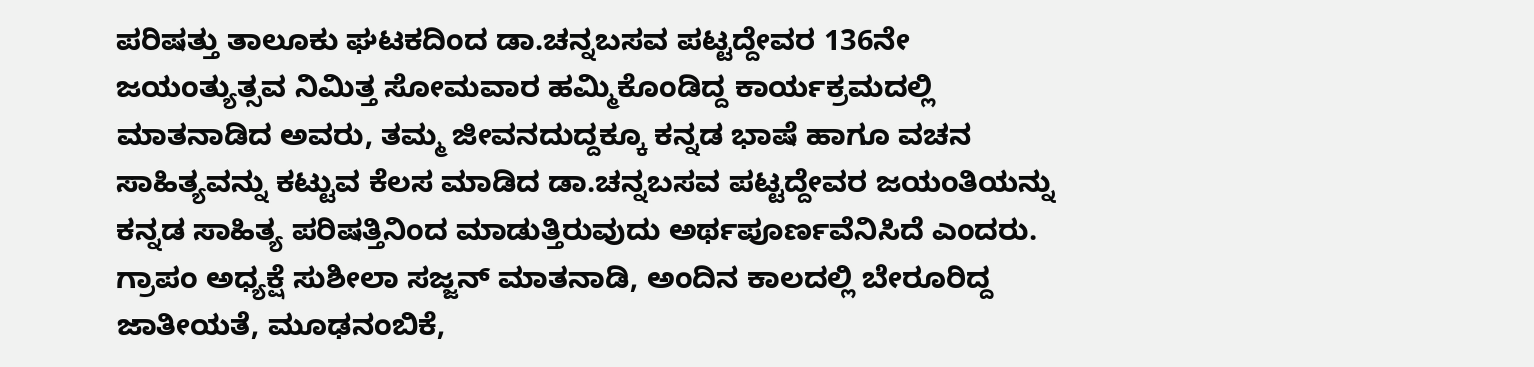ಪರಿಷತ್ತು ತಾಲೂಕು ಘಟಕದಿಂದ ಡಾ.ಚನ್ನಬಸವ ಪಟ್ಟದ್ದೇವರ 136ನೇ ಜಯಂತ್ಯುತ್ಸವ ನಿಮಿತ್ತ ಸೋಮವಾರ ಹಮ್ಮಿಕೊಂಡಿದ್ದ ಕಾರ್ಯಕ್ರಮದಲ್ಲಿ ಮಾತನಾಡಿದ ಅವರು, ತಮ್ಮ ಜೀವನದುದ್ದಕ್ಕೂ ಕನ್ನಡ ಭಾಷೆ ಹಾಗೂ ವಚನ ಸಾಹಿತ್ಯವನ್ನು ಕಟ್ಟುವ ಕೆಲಸ ಮಾಡಿದ ಡಾ.ಚನ್ನಬಸವ ಪಟ್ಟದ್ದೇವರ ಜಯಂತಿಯನ್ನು ಕನ್ನಡ ಸಾಹಿತ್ಯ ಪರಿಷತ್ತಿನಿಂದ ಮಾಡುತ್ತಿರುವುದು ಅರ್ಥಪೂರ್ಣವೆನಿಸಿದೆ ಎಂದರು.
ಗ್ರಾಪಂ ಅಧ್ಯಕ್ಷೆ ಸುಶೀಲಾ ಸಜ್ಜನ್ ಮಾತನಾಡಿ, ಅಂದಿನ ಕಾಲದಲ್ಲಿ ಬೇರೂರಿದ್ದ ಜಾತೀಯತೆ, ಮೂಢನಂಬಿಕೆ,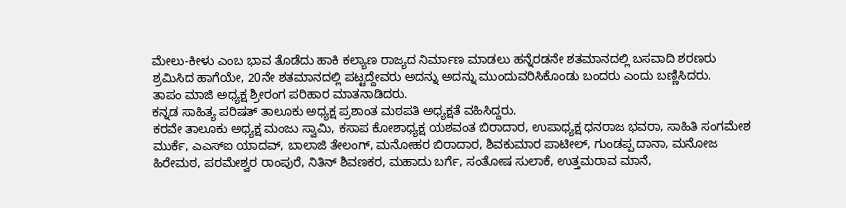ಮೇಲು-ಕೀಳು ಎಂಬ ಭಾವ ತೊಡೆದು ಹಾಕಿ ಕಲ್ಯಾಣ ರಾಜ್ಯದ ನಿರ್ಮಾಣ ಮಾಡಲು ಹನ್ನೆರಡನೇ ಶತಮಾನದಲ್ಲಿ ಬಸವಾದಿ ಶರಣರು ಶ್ರಮಿಸಿದ ಹಾಗೆಯೇ, 20ನೇ ಶತಮಾನದಲ್ಲಿ ಪಟ್ಟದ್ದೇವರು ಅದನ್ನು ಅದನ್ನು ಮುಂದುವರಿಸಿಕೊಂಡು ಬಂದರು ಎಂದು ಬಣ್ಣಿಸಿದರು.
ತಾಪಂ ಮಾಜಿ ಅಧ್ಯಕ್ಷ ಶ್ರೀರಂಗ ಪರಿಹಾರ ಮಾತನಾಡಿದರು.
ಕನ್ನಡ ಸಾಹಿತ್ಯ ಪರಿಷತ್ ತಾಲೂಕು ಅಧ್ಯಕ್ಷ ಪ್ರಶಾಂತ ಮಠಪತಿ ಅಧ್ಯಕ್ಷತೆ ವಹಿಸಿದ್ದರು.
ಕರವೇ ತಾಲೂಕು ಅಧ್ಯಕ್ಷ ಮಂಜು ಸ್ವಾಮಿ, ಕಸಾಪ ಕೋಶಾಧ್ಯಕ್ಷ ಯಶವಂತ ಬಿರಾದಾರ, ಉಪಾಧ್ಯಕ್ಷ ಧನರಾಜ ಭವರಾ, ಸಾಹಿತಿ ಸಂಗಮೇಶ ಮುರ್ಕೆ, ಎಎಸ್ಐ ಯಾದವ್, ಬಾಲಾಜಿ ತೇಲಂಗ್, ಮನೋಹರ ಬಿರಾದಾರ, ಶಿವಕುಮಾರ ಪಾಟೀಲ್, ಗುಂಡಪ್ಪ ದಾನಾ, ಮನೋಜ ಹಿರೇಮಠ, ಪರಮೇಶ್ವರ ರಾಂಪುರೆ, ನಿತಿನ್ ಶಿವಣಕರ, ಮಹಾದು ಬರ್ಗೆ, ಸಂತೋಷ ಸುಲಾಕೆ, ಉತ್ತಮರಾವ ಮಾನೆ,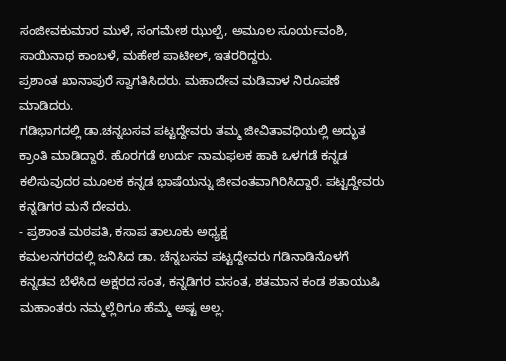ಸಂಜೀವಕುಮಾರ ಮುಳೆ, ಸಂಗಮೇಶ ಝುಲ್ಪೆ, ಅಮೂಲ ಸೂರ್ಯವಂಶಿ, ಸಾಯಿನಾಥ ಕಾಂಬಳೆ, ಮಹೇಶ ಪಾಟೀಲ್, ಇತರರಿದ್ದರು.
ಪ್ರಶಾಂತ ಖಾನಾಪುರೆ ಸ್ವಾಗತಿಸಿದರು. ಮಹಾದೇವ ಮಡಿವಾಳ ನಿರೂಪಣೆ ಮಾಡಿದರು.
ಗಡಿಭಾಗದಲ್ಲಿ ಡಾ.ಚನ್ನಬಸವ ಪಟ್ಟದ್ದೇವರು ತಮ್ಮ ಜೀವಿತಾವಧಿಯಲ್ಲಿ ಅದ್ಭುತ ಕ್ರಾಂತಿ ಮಾಡಿದ್ದಾರೆ. ಹೊರಗಡೆ ಉರ್ದು ನಾಮಫಲಕ ಹಾಕಿ ಒಳಗಡೆ ಕನ್ನಡ ಕಲಿಸುವುದರ ಮೂಲಕ ಕನ್ನಡ ಭಾಷೆಯನ್ನು ಜೀವಂತವಾಗಿರಿಸಿದ್ದಾರೆ. ಪಟ್ಟದ್ದೇವರು ಕನ್ನಡಿಗರ ಮನೆ ದೇವರು.
- ಪ್ರಶಾಂತ ಮಠಪತಿ, ಕಸಾಪ ತಾಲೂಕು ಅಧ್ಯಕ್ಷ
ಕಮಲನಗರದಲ್ಲಿ ಜನಿಸಿದ ಡಾ. ಚೆನ್ನಬಸವ ಪಟ್ಟದ್ದೇವರು ಗಡಿನಾಡಿನೊಳಗೆ ಕನ್ನಡವ ಬೆಳೆಸಿದ ಅಕ್ಷರದ ಸಂತ, ಕನ್ನಡಿಗರ ವಸಂತ, ಶತಮಾನ ಕಂಡ ಶತಾಯುಷಿ ಮಹಾಂತರು ನಮ್ಮಲ್ಲೆರಿಗೂ ಹೆಮ್ಮೆ ಅಷ್ಟ ಅಲ್ಲ.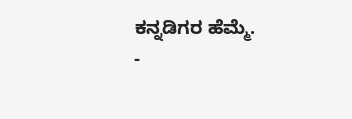ಕನ್ನಡಿಗರ ಹೆಮ್ಮೆ.
-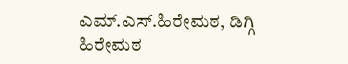ಎಮ್.ಎಸ್.ಹಿರೇಮಠ, ಡಿಗ್ಗಿ ಹಿರೇಮಠ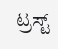ಟ್ರಸ್ಟ್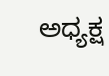ಅಧ್ಯಕ್ಷ